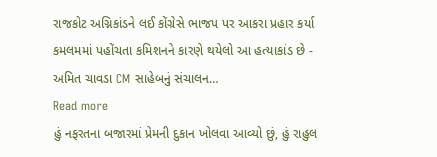રાજકોટ અગ્નિકાંડને લઈ કોંગ્રેસે ભાજપ પર આકરા પ્રહાર કર્યા કમલમમાં પહોંચતા કમિશનને કારણે થયેલો આ હત્યાકાંડ છે - અમિત ચાવડા CM સાહેબનું સંચાલન…
Read more
હું નફરતના બજારમાં પ્રેમની દુકાન ખોલવા આવ્યો છું, હું રાહુલ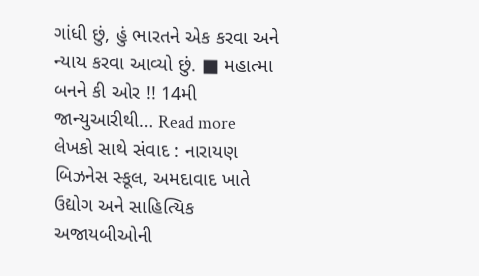ગાંધી છું, હું ભારતને એક કરવા અને ન્યાય કરવા આવ્યો છું. ■ મહાત્મા બનને કી ઓર !! 14મી જાન્યુઆરીથી… Read more
લેખકો સાથે સંવાદ : નારાયણ બિઝનેસ સ્કૂલ, અમદાવાદ ખાતે ઉદ્યોગ અને સાહિત્યિક અજાયબીઓની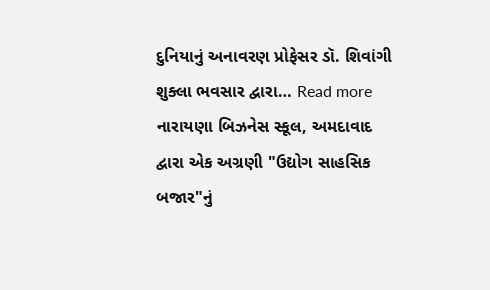દુનિયાનું અનાવરણ પ્રોફેસર ડૉ. શિવાંગી શુક્લા ભવસાર દ્વારા… Read more
નારાયણા બિઝનેસ સ્કૂલ, અમદાવાદ દ્વારા એક અગ્રણી "ઉદ્યોગ સાહસિક બજાર"નું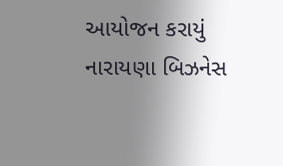આયોજન કરાયું નારાયણા બિઝનેસ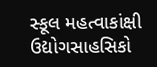સ્કૂલ મહત્વાકાંક્ષી ઉદ્યોગસાહસિકો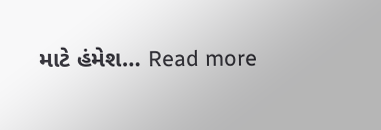માટે હંમેશ… Read more